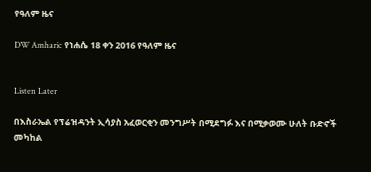የዓለም ዜና

DW Amharic የነሐሴ 18 ቀን 2016 የዓለም ዜና


Listen Later

በእስራኤል የፕሬዝዳንት ኢሳያስ አፈወርቂን መንግሥት በሚደግፉ እና በሚቃወሙ ሁለት ቡድኖች መካከል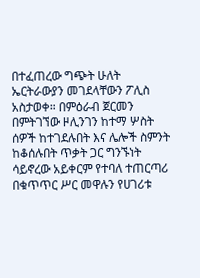በተፈጠረው ግጭት ሁለት ኤርትራውያን መገደላቸውን ፖሊስ አስታወቀ። በምዕራብ ጀርመን በምትገኘው ዞሊንገን ከተማ ሦስት ሰዎች ከተገደሉበት እና ሌሎች ስምንት ከቆሰሉበት ጥቃት ጋር ግንኙነት ሳይኖረው አይቀርም የተባለ ተጠርጣሪ በቁጥጥር ሥር መዋሉን የሀገሪቱ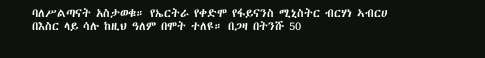ባለሥልጣናት አስታወቁ። የኤርትራ የቀድሞ የፋይናንስ ሚኒስትር ብርሃነ ኣብርሀ በእስር ላይ ሳሉ ከዚህ ዓለም በሞት ተለዩ። በጋዛ በትንሹ 50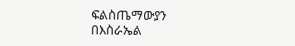ፍልስጤማውያን በእስራኤል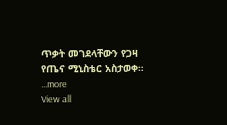ጥቃት መገደላቸውን የጋዛ የጤና ሚኒስቴር አስታወቀ።
...more
View all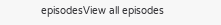episodesView all episodes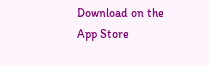Download on the App Store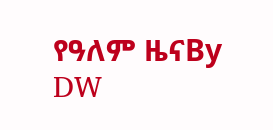የዓለም ዜናBy DW